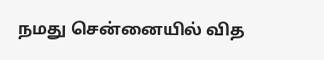நமது சென்னையில் வித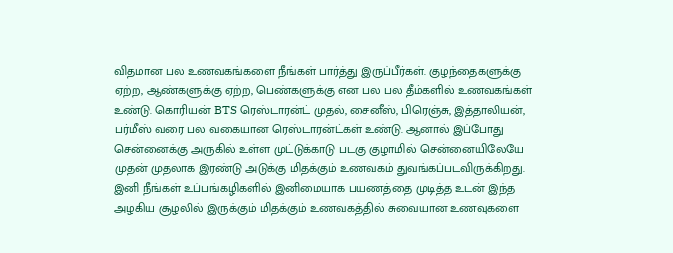விதமான பல உணவகங்களை நீங்கள் பார்த்து இருப்பீர்கள். குழந்தைகளுக்கு ஏற்ற, ஆண்களுக்கு ஏற்ற, பெண்களுக்கு என பல பல தீம்களில் உணவகங்கள் உண்டு. கொரியன் BTS ரெஸ்டாரன்ட் முதல், சைனீஸ், பிரெஞ்சு, இத்தாலியன், பர்மீஸ் வரை பல வகையான ரெஸ்டாரன்ட்கள் உண்டு. ஆனால் இப்போது சென்னைக்கு அருகில் உள்ள முட்டுக்காடு படகு குழாமில் சென்னையிலேயே முதன் முதலாக இரண்டு அடுக்கு மிதக்கும் உணவகம் துவங்கப்படவிருக்கிறது. இனி நீங்கள் உப்பங்கழிகளில் இனிமையாக பயணத்தை முடித்த உடன் இந்த அழகிய சூழலில் இருக்கும் மிதக்கும் உணவகத்தில் சுவையான உணவுகளை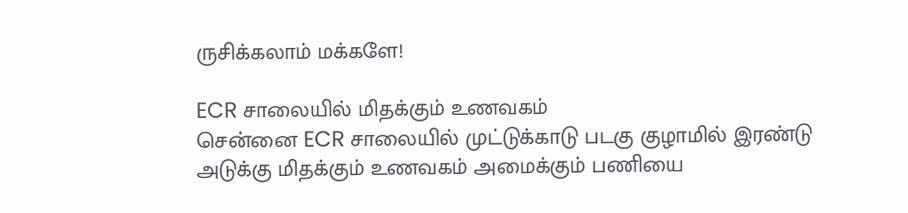ருசிக்கலாம் மக்களே!

ECR சாலையில் மிதக்கும் உணவகம்
சென்னை ECR சாலையில் முட்டுக்காடு படகு குழாமில் இரண்டு அடுக்கு மிதக்கும் உணவகம் அமைக்கும் பணியை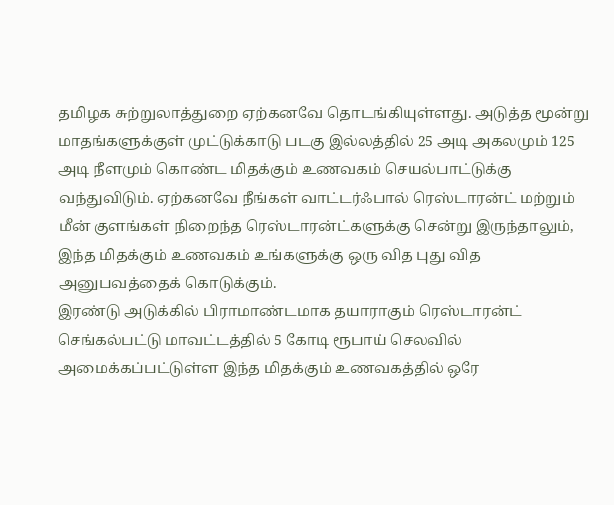தமிழக சுற்றுலாத்துறை ஏற்கனவே தொடங்கியுள்ளது. அடுத்த மூன்று மாதங்களுக்குள் முட்டுக்காடு படகு இல்லத்தில் 25 அடி அகலமும் 125 அடி நீளமும் கொண்ட மிதக்கும் உணவகம் செயல்பாட்டுக்கு வந்துவிடும். ஏற்கனவே நீங்கள் வாட்டர்ஃபால் ரெஸ்டாரன்ட் மற்றும் மீன் குளங்கள் நிறைந்த ரெஸ்டாரன்ட்களுக்கு சென்று இருந்தாலும், இந்த மிதக்கும் உணவகம் உங்களுக்கு ஒரு வித புது வித அனுபவத்தைக் கொடுக்கும்.
இரண்டு அடுக்கில் பிராமாண்டமாக தயாராகும் ரெஸ்டாரன்ட்
செங்கல்பட்டு மாவட்டத்தில் 5 கோடி ரூபாய் செலவில் அமைக்கப்பட்டுள்ள இந்த மிதக்கும் உணவகத்தில் ஒரே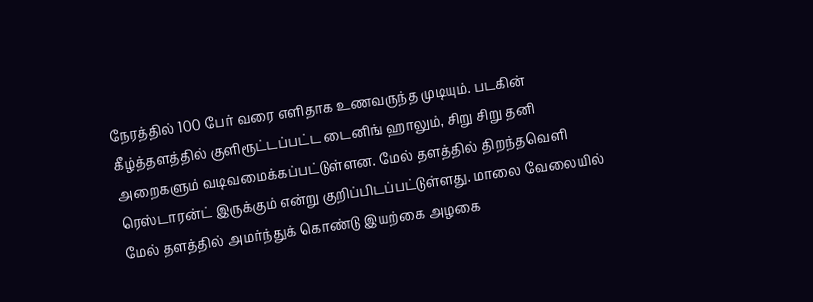நேரத்தில் 100 பேர் வரை எளிதாக உணவருந்த முடியும். படகின் கீழ்த்தளத்தில் குளிரூட்டப்பட்ட டைனிங் ஹாலும், சிறு சிறு தனி அறைகளும் வடிவமைக்கப்பட்டுள்ளன. மேல் தளத்தில் திறந்தவெளி ரெஸ்டாரன்ட் இருக்கும் என்று குறிப்பிடப்பட்டுள்ளது. மாலை வேலையில் மேல் தளத்தில் அமர்ந்துக் கொண்டு இயற்கை அழகை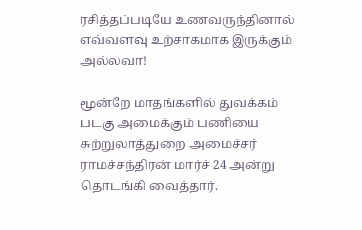ரசித்தப்படியே உணவருந்தினால் எவ்வளவு உற்சாகமாக இருக்கும் அல்லவா!

மூன்றே மாதங்களில் துவக்கம்
படகு அமைக்கும் பணியை சுற்றுலாத்துறை அமைச்சர் ராமச்சந்திரன் மார்ச் 24 அன்று தொடங்கி வைத்தார்.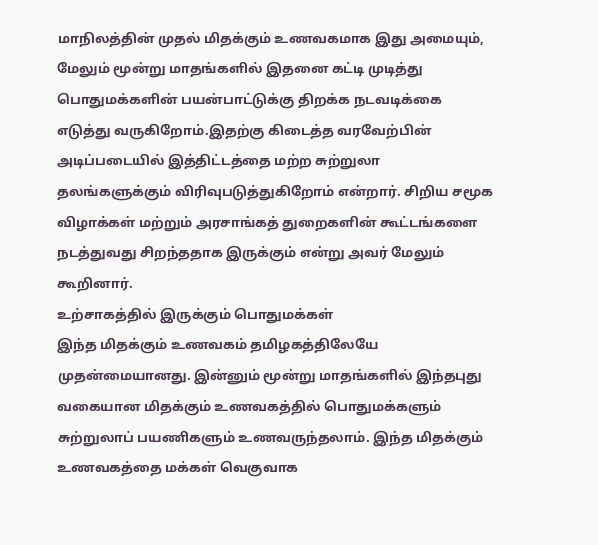மாநிலத்தின் முதல் மிதக்கும் உணவகமாக இது அமையும், மேலும் மூன்று மாதங்களில் இதனை கட்டி முடித்து பொதுமக்களின் பயன்பாட்டுக்கு திறக்க நடவடிக்கை எடுத்து வருகிறோம்.இதற்கு கிடைத்த வரவேற்பின் அடிப்படையில் இத்திட்டத்தை மற்ற சுற்றுலா தலங்களுக்கும் விரிவுபடுத்துகிறோம் என்றார். சிறிய சமூக விழாக்கள் மற்றும் அரசாங்கத் துறைகளின் கூட்டங்களை நடத்துவது சிறந்ததாக இருக்கும் என்று அவர் மேலும் கூறினார்.
உற்சாகத்தில் இருக்கும் பொதுமக்கள்
இந்த மிதக்கும் உணவகம் தமிழகத்திலேயே முதன்மையானது. இன்னும் மூன்று மாதங்களில் இந்தபுது வகையான மிதக்கும் உணவகத்தில் பொதுமக்களும் சுற்றுலாப் பயணிகளும் உணவருந்தலாம். இந்த மிதக்கும் உணவகத்தை மக்கள் வெகுவாக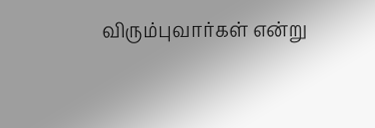விரும்புவார்கள் என்று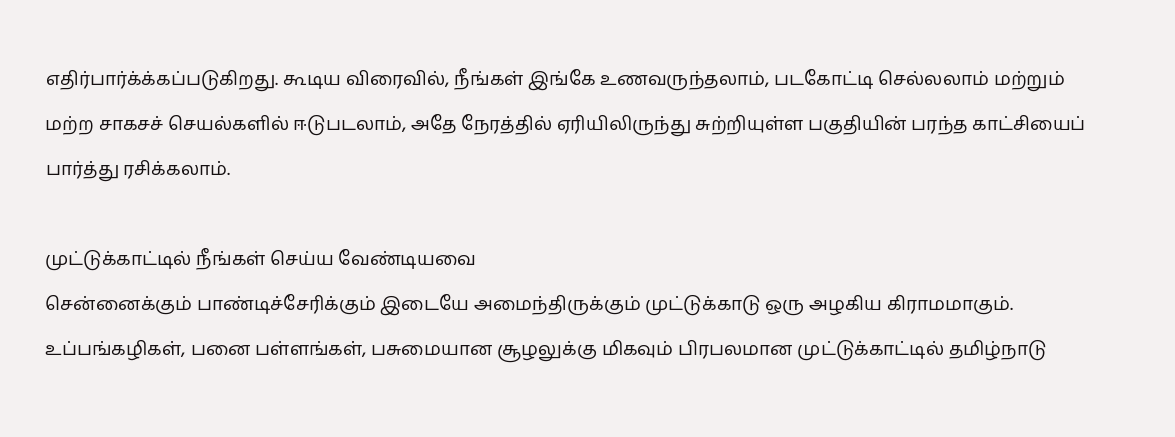எதிர்பார்க்க்கப்படுகிறது. கூடிய விரைவில், நீங்கள் இங்கே உணவருந்தலாம், படகோட்டி செல்லலாம் மற்றும் மற்ற சாகசச் செயல்களில் ஈடுபடலாம், அதே நேரத்தில் ஏரியிலிருந்து சுற்றியுள்ள பகுதியின் பரந்த காட்சியைப் பார்த்து ரசிக்கலாம்.

முட்டுக்காட்டில் நீங்கள் செய்ய வேண்டியவை
சென்னைக்கும் பாண்டிச்சேரிக்கும் இடையே அமைந்திருக்கும் முட்டுக்காடு ஒரு அழகிய கிராமமாகும். உப்பங்கழிகள், பனை பள்ளங்கள், பசுமையான சூழலுக்கு மிகவும் பிரபலமான முட்டுக்காட்டில் தமிழ்நாடு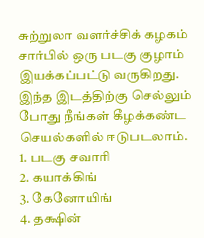சுற்றுலா வளர்ச்சிக் கழகம் சார்பில் ஒரு படகு குழாம் இயக்கப்பட்டு வருகிறது. இந்த இடத்திற்கு செல்லும் போது நீங்கள் கீழக்கண்ட செயல்களில் ஈடுபடலாம்.
1. படகு சவாரி
2. கயாக்கிங்
3. கேனோயிங்
4. தக்ஷின்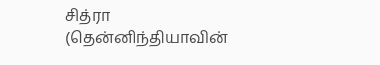சித்ரா (தென்னிந்தியாவின்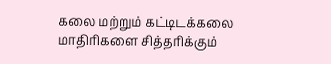கலை மற்றும் கட்டிடக்கலை மாதிரிகளை சித்தரிக்கும்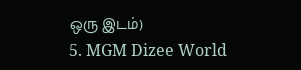ஒரு இடம்)
5. MGM Dizee World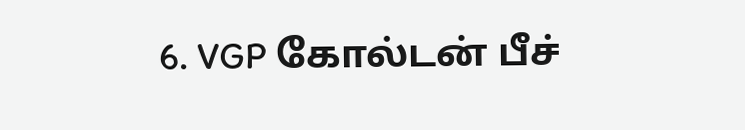6. VGP கோல்டன் பீச்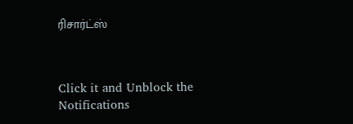ரிசார்ட்ஸ்



Click it and Unblock the Notifications